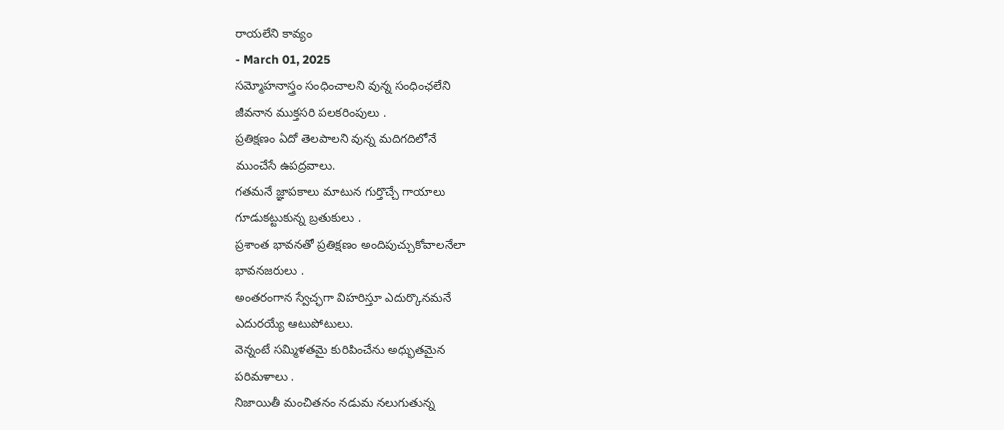రాయలేని కావ్యం
- March 01, 2025
సమ్మోహనాస్త్రం సంధించాలని వున్న సంధింఛలేని
జీవనాన ముక్తసరి పలకరింపులు .
ప్రతిక్షణం ఏదో తెలపాలని వున్న మదిగదిలోనే
ముంచేసే ఉపద్రవాలు.
గతమనే జ్ఞాపకాలు మాటున గుర్తొచ్చే గాయాలు
గూడుకట్టుకున్న బ్రతుకులు .
ప్రశాంత భావనతో ప్రతిక్షణం అందిపుచ్చుకోవాలనేలా
భావనజరులు .
అంతరంగాన స్వేచ్ఛగా విహరిస్తూ ఎదుర్కొనమనే
ఎదురయ్యే ఆటుపోటులు.
వెన్నంటే సమ్మిళతమై కురిపించేను అధ్భుతమైన
పరిమళాలు .
నిజాయితీ మంచితనం నడుమ నలుగుతున్న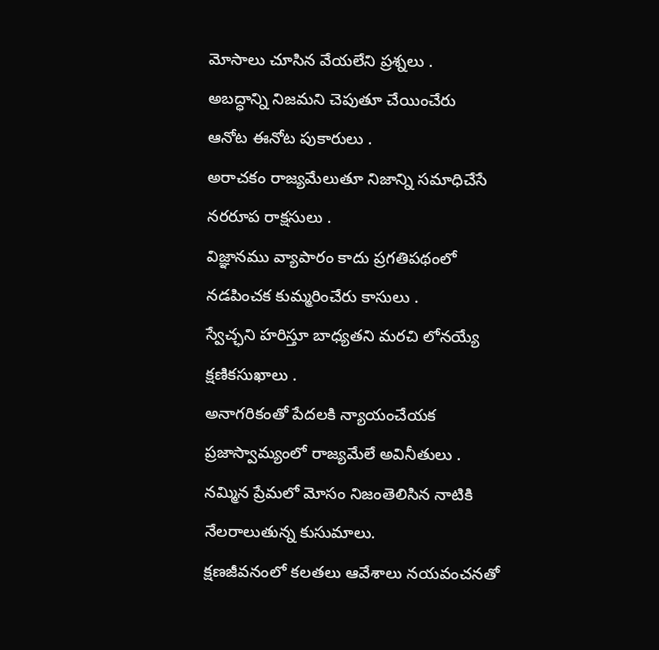మోసాలు చూసిన వేయలేని ప్రశ్నలు .
అబద్ధాన్ని నిజమని చెపుతూ చేయించేరు
ఆనోట ఈనోట పుకారులు .
అరాచకం రాజ్యమేలుతూ నిజాన్ని సమాధిచేసే
నరరూప రాక్షసులు .
విజ్ఞానము వ్యాపారం కాదు ప్రగతిపథంలో
నడపించక కుమ్మరించేరు కాసులు .
స్వేచ్ఛని హరిస్తూ బాధ్యతని మరచి లోనయ్యే
క్షణికసుఖాలు .
అనాగరికంతో పేదలకి న్యాయంచేయక
ప్రజాస్వామ్యంలో రాజ్యమేలే అవినీతులు .
నమ్మిన ప్రేమలో మోసం నిజంతెలిసిన నాటికి
నేలరాలుతున్న కుసుమాలు.
క్షణజీవనంలో కలతలు ఆవేశాలు నయవంచనతో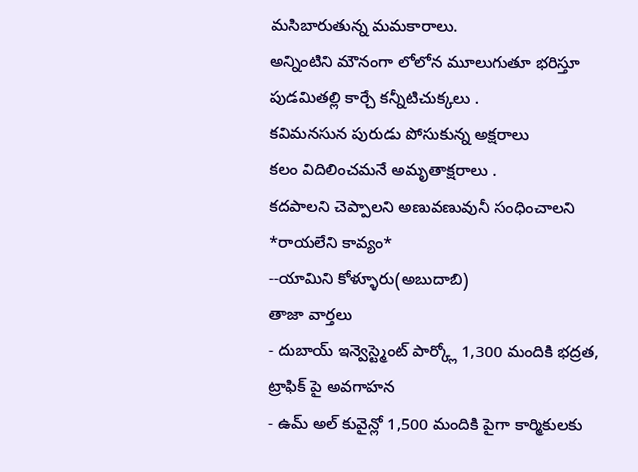మసిబారుతున్న మమకారాలు.
అన్నింటిని మౌనంగా లోలోన మూలుగుతూ భరిస్తూ
పుడమితల్లి కార్చే కన్నీటిచుక్కలు .
కవిమనసున పురుడు పోసుకున్న అక్షరాలు
కలం విదిలించమనే అమృతాక్షరాలు .
కదపాలని చెప్పాలని అణువణువునీ సంధించాలని
*రాయలేని కావ్యం*
--యామిని కోళ్ళూరు(అబుదాబి)
తాజా వార్తలు
- దుబాయ్ ఇన్వెస్ట్మెంట్ పార్క్లో 1,300 మందికి భద్రత, ట్రాఫిక్ పై అవగాహన
- ఉమ్ అల్ కువైన్లో 1,500 మందికి పైగా కార్మికులకు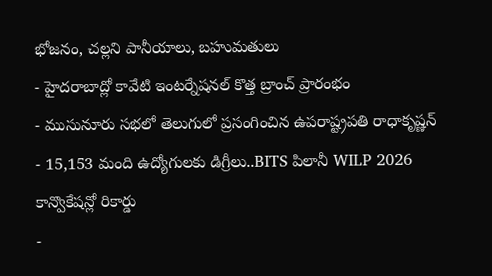భోజనం, చల్లని పానీయాలు, బహుమతులు
- హైదరాబాద్లో కావేటి ఇంటర్నేషనల్ కొత్త బ్రాంచ్ ప్రారంభం
- ముసునూరు సభలో తెలుగులో ప్రసంగించిన ఉపరాష్ట్రపతి రాధాకృష్ణన్
- 15,153 మంది ఉద్యోగులకు డిగ్రీలు..BITS పిలానీ WILP 2026 కాన్వొకేషన్లో రికార్డు
-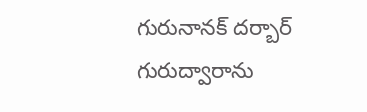గురునానక్ దర్బార్ గురుద్వారాను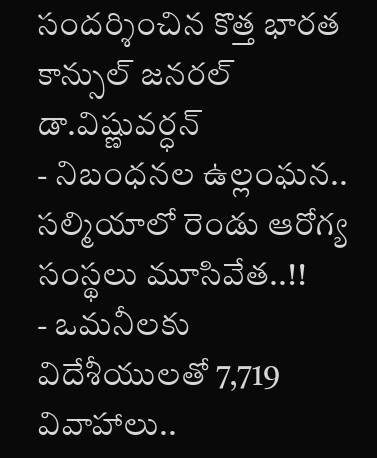సందర్శించిన కొత్త భారత కాన్సుల్ జనరల్ డా.విష్ణువర్ధన్
- నిబంధనల ఉల్లంఘన.. సల్మియాలో రెండు ఆరోగ్య సంస్థలు మూసివేత..!!
- ఒమనీలకు విదేశీయులతో 7,719 వివాహాలు..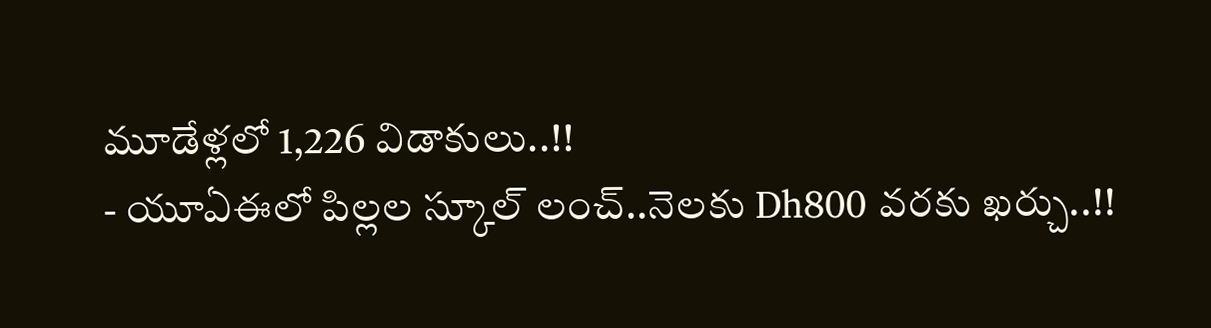మూడేళ్లలో 1,226 విడాకులు..!!
- యూఏఈలో పిల్లల స్కూల్ లంచ్..నెలకు Dh800 వరకు ఖర్చు..!!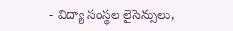- విద్యా సంస్థల లైసెన్సులు,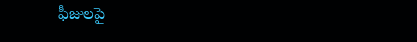ఫీజులపై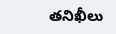తనిఖీలు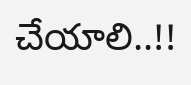చేయాలి..!!